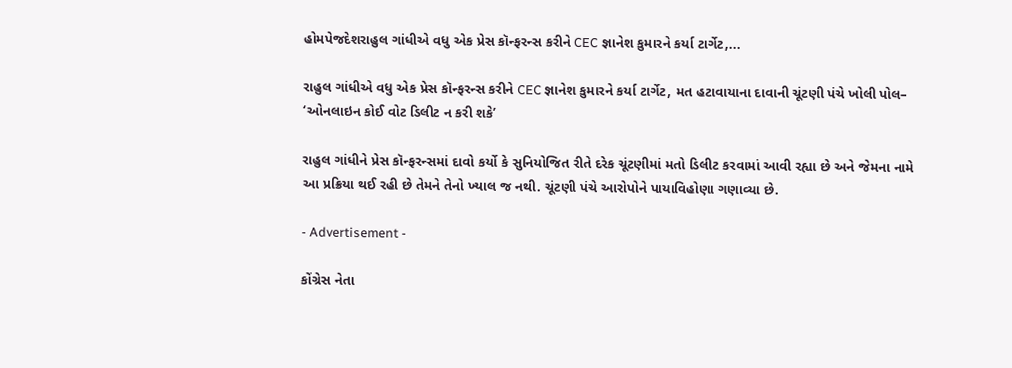હોમપેજદેશરાહુલ ગાંધીએ વધુ એક પ્રેસ કૉન્ફરન્સ કરીને CEC જ્ઞાનેશ કુમારને કર્યા ટાર્ગેટ,...

રાહુલ ગાંધીએ વધુ એક પ્રેસ કૉન્ફરન્સ કરીને CEC જ્ઞાનેશ કુમારને કર્યા ટાર્ગેટ, મત હટાવાયાના દાવાની ચૂંટણી પંચે ખોલી પોલ– ‘ઓનલાઇન કોઈ વોટ ડિલીટ ન કરી શકે’

રાહુલ ગાંધીને પ્રેસ કૉન્ફરન્સમાં દાવો કર્યો કે સુનિયોજિત રીતે દરેક ચૂંટણીમાં મતો ડિલીટ કરવામાં આવી રહ્યા છે અને જેમના નામે આ પ્રક્રિયા થઈ રહી છે તેમને તેનો ખ્યાલ જ નથી. ચૂંટણી પંચે આરોપોને પાયાવિહોણા ગણાવ્યા છે.

- Advertisement -

કોંગ્રેસ નેતા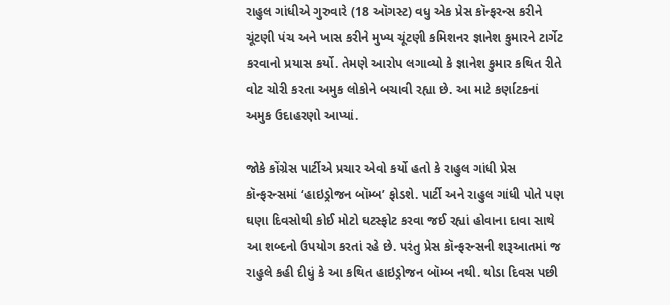રાહુલ ગાંધીએ ગુરુવારે (18 ઑગસ્ટ) વધુ એક પ્રેસ કૉન્ફરન્સ કરીને ચૂંટણી પંચ અને ખાસ કરીને મુખ્ય ચૂંટણી કમિશનર જ્ઞાનેશ કુમારને ટાર્ગેટ કરવાનો પ્રયાસ કર્યો. તેમણે આરોપ લગાવ્યો કે જ્ઞાનેશ કુમાર કથિત રીતે વોટ ચોરી કરતા અમુક લોકોને બચાવી રહ્યા છે. આ માટે કર્ણાટકનાં અમુક ઉદાહરણો આપ્યાં.

જોકે કોંગ્રેસ પાર્ટીએ પ્રચાર એવો કર્યો હતો કે રાહુલ ગાંધી પ્રેસ કૉન્ફરન્સમાં ‘હાઇડ્રોજન બૉમ્બ’ ફોડશે. પાર્ટી અને રાહુલ ગાંધી પોતે પણ ઘણા દિવસોથી કોઈ મોટો ઘટસ્ફોટ કરવા જઈ રહ્યાં હોવાના દાવા સાથે આ શબ્દનો ઉપયોગ કરતાં રહે છે. પરંતુ પ્રેસ કૉન્ફરન્સની શરૂઆતમાં જ રાહુલે કહી દીધું કે આ કથિત હાઇડ્રોજન બૉમ્બ નથી. થોડા દિવસ પછી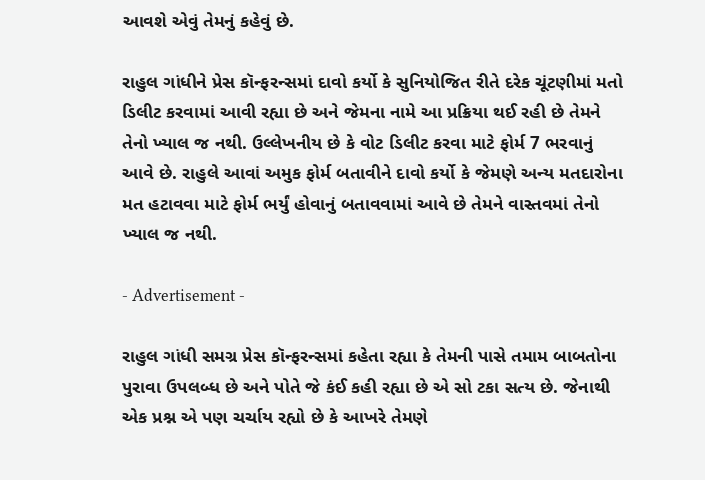આવશે એવું તેમનું કહેવું છે.

રાહુલ ગાંધીને પ્રેસ કૉન્ફરન્સમાં દાવો કર્યો કે સુનિયોજિત રીતે દરેક ચૂંટણીમાં મતો ડિલીટ કરવામાં આવી રહ્યા છે અને જેમના નામે આ પ્રક્રિયા થઈ રહી છે તેમને તેનો ખ્યાલ જ નથી. ઉલ્લેખનીય છે કે વોટ ડિલીટ કરવા માટે ફોર્મ 7 ભરવાનું આવે છે. રાહુલે આવાં અમુક ફોર્મ બતાવીને દાવો કર્યો કે જેમણે અન્ય મતદારોના મત હટાવવા માટે ફોર્મ ભર્યું હોવાનું બતાવવામાં આવે છે તેમને વાસ્તવમાં તેનો ખ્યાલ જ નથી.

- Advertisement -

રાહુલ ગાંધી સમગ્ર પ્રેસ કૉન્ફરન્સમાં કહેતા રહ્યા કે તેમની પાસે તમામ બાબતોના પુરાવા ઉપલબ્ધ છે અને પોતે જે કંઈ કહી રહ્યા છે એ સો ટકા સત્ય છે. જેનાથી એક પ્રશ્ન એ પણ ચર્ચાય રહ્યો છે કે આખરે તેમણે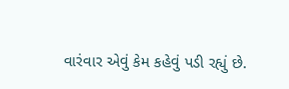વારંવાર એવું કેમ કહેવું પડી રહ્યું છે.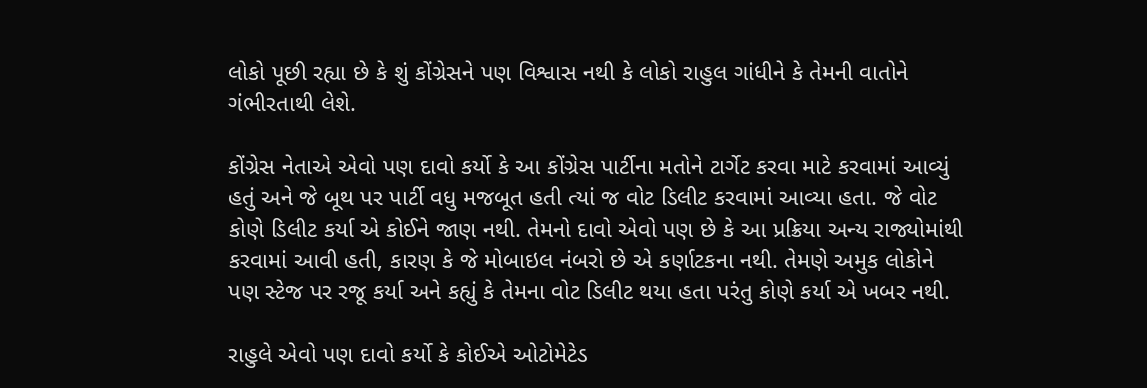લોકો પૂછી રહ્યા છે કે શું કોંગ્રેસને પણ વિશ્વાસ નથી કે લોકો રાહુલ ગાંધીને કે તેમની વાતોને ગંભીરતાથી લેશે.

કોંગ્રેસ નેતાએ એવો પણ દાવો કર્યો કે આ કોંગ્રેસ પાર્ટીના મતોને ટાર્ગેટ કરવા માટે કરવામાં આવ્યું હતું અને જે બૂથ પર પાર્ટી વધુ મજબૂત હતી ત્યાં જ વોટ ડિલીટ કરવામાં આવ્યા હતા. જે વોટ કોણે ડિલીટ કર્યા એ કોઈને જાણ નથી. તેમનો દાવો એવો પણ છે કે આ પ્રક્રિયા અન્ય રાજ્યોમાંથી કરવામાં આવી હતી, કારણ કે જે મોબાઇલ નંબરો છે એ કર્ણાટકના નથી. તેમણે અમુક લોકોને પણ સ્ટેજ પર રજૂ કર્યા અને કહ્યું કે તેમના વોટ ડિલીટ થયા હતા પરંતુ કોણે કર્યા એ ખબર નથી.

રાહુલે એવો પણ દાવો કર્યો કે કોઈએ ઓટોમેટેડ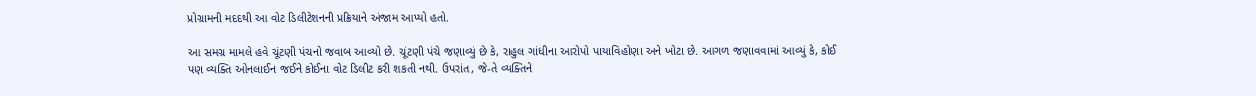પ્રોગ્રામની મદદથી આ વોટ ડિલીટેશનની પ્રક્રિયાને અંજામ આપ્યો હતો.

આ સમગ્ર મામલે હવે ચૂંટણી પંચનો જવાબ આવ્યો છે. ચૂંટણી પંચે જણાવ્યું છે કે, રાહુલ ગાંધીના આરોપો પાયાવિહોણા અને ખોટા છે. આગળ જણાવવામાં આવ્યું કે, કોઈ પણ વ્યક્તિ ઓનલાઈન જઈને કોઈના વોટ ડિલીટ કરી શકતી નથી. ઉપરાંત, જે-તે વ્યક્તિને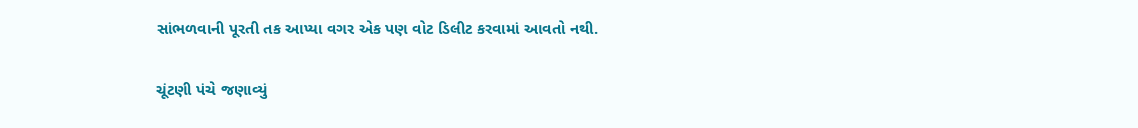સાંભળવાની પૂરતી તક આપ્યા વગર એક પણ વોટ ડિલીટ કરવામાં આવતો નથી.

ચૂંટણી પંચે જણાવ્યું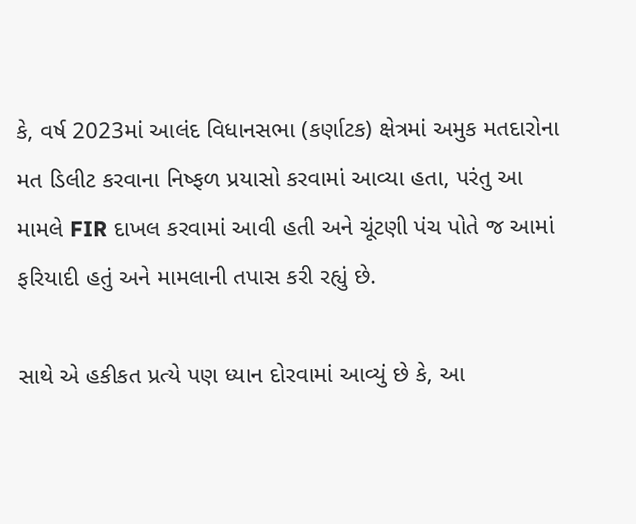કે, વર્ષ 2023માં આલંદ વિધાનસભા (કર્ણાટક) ક્ષેત્રમાં અમુક મતદારોના મત ડિલીટ કરવાના નિષ્ફળ પ્રયાસો કરવામાં આવ્યા હતા, પરંતુ આ મામલે FIR દાખલ કરવામાં આવી હતી અને ચૂંટણી પંચ પોતે જ આમાં ફરિયાદી હતું અને મામલાની તપાસ કરી રહ્યું છે.

સાથે એ હકીકત પ્રત્યે પણ ધ્યાન દોરવામાં આવ્યું છે કે, આ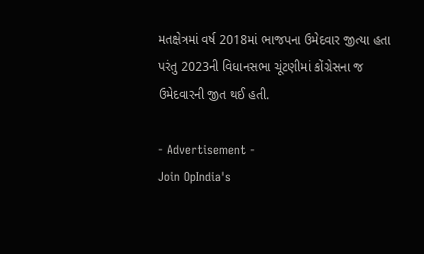મતક્ષેત્રમાં વર્ષ 2018માં ભાજપના ઉમેદવાર જીત્યા હતા પરંતુ 2023ની વિધાનસભા ચૂંટણીમાં કોંગ્રેસના જ ઉમેદવારની જીત થઈ હતી.

- Advertisement -
Join OpIndia's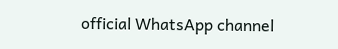official WhatsApp channel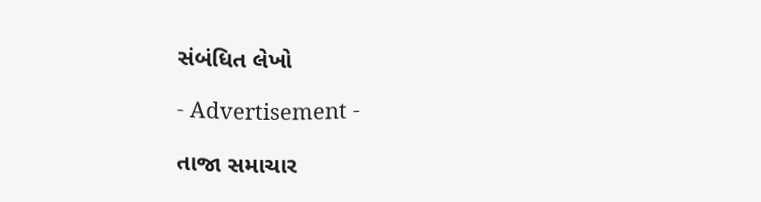સંબંધિત લેખો

- Advertisement -

તાજા સમાચાર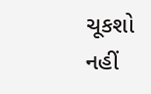ચૂકશો નહીં